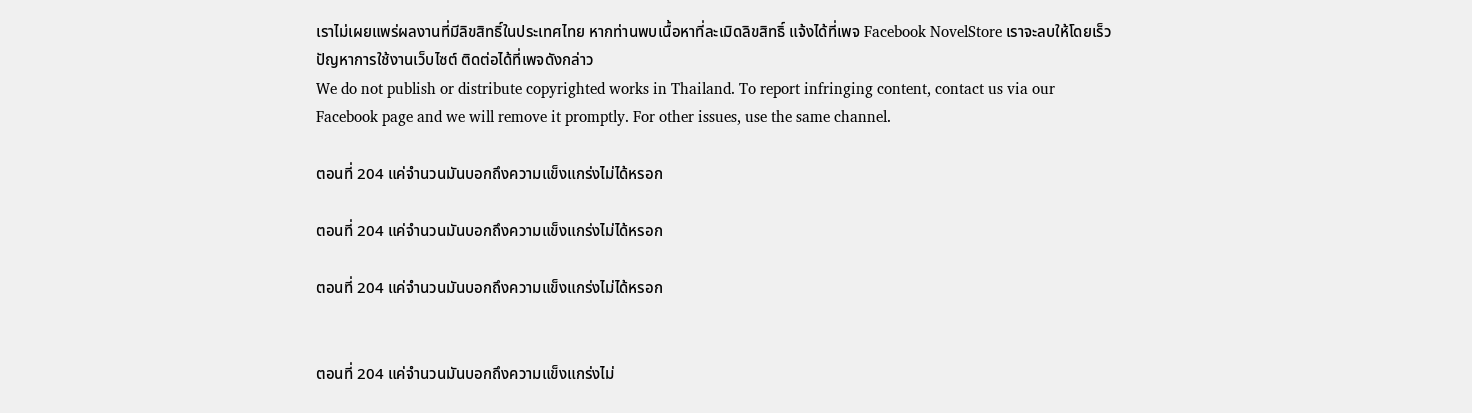เราไม่เผยแพร่ผลงานที่มีลิขสิทธิ์ในประเทศไทย หากท่านพบเนื้อหาที่ละเมิดลิขสิทธิ์ แจ้งได้ที่เพจ Facebook NovelStore เราจะลบให้โดยเร็ว
ปัญหาการใช้งานเว็บไซต์ ติดต่อได้ที่เพจดังกล่าว
We do not publish or distribute copyrighted works in Thailand. To report infringing content, contact us via our Facebook page and we will remove it promptly. For other issues, use the same channel.

ตอนที่ 204 แค่จำนวนมันบอกถึงความแข็งแกร่งไม่ได้หรอก

ตอนที่ 204 แค่จำนวนมันบอกถึงความแข็งแกร่งไม่ได้หรอก

ตอนที่ 204 แค่จำนวนมันบอกถึงความแข็งแกร่งไม่ได้หรอก


ตอนที่ 204 แค่จำนวนมันบอกถึงความแข็งแกร่งไม่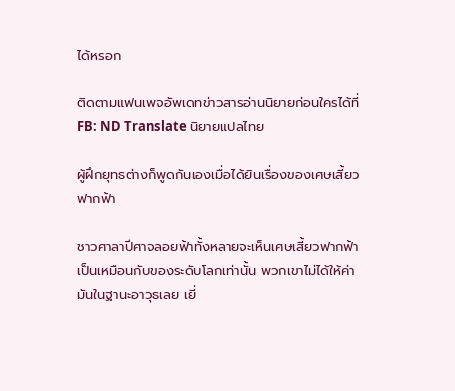ได้หรอก

ติดตามแฟนเพจอัพเดทข่าวสารอ่านนิยายก่อนใครได้ที่ FB: ND Translate นิยายแปลไทย

ผู้ฝึกยุทธต่างก็พูดกันเองเมื่อได้ยินเรื่องของเศษเสี้ยวฟากฟ้า

ชาวศาลาปีศาจลอยฟ้าทั้งหลายจะเห็นเศษเสี้ยวฟากฟ้าเป็นเหมือนกับของระดับโลกเท่านั้น พวกเขาไม่ได้ให้ค่ามันในฐานะอาวุธเลย เยี่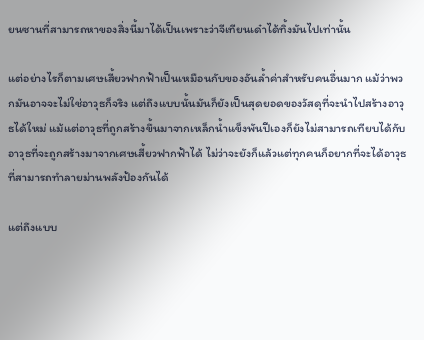ยนซานที่สามารถหาของสิ่งนี้มาได้เป็นเพราะว่าจีเทียนเด๋าได้ทิ้งมันไปเท่านั้น

แต่อย่างไรก็ตามเศษเสี้ยวฟากฟ้าเป็นเหมือนกับของอันล้ำค่าสำหรับคนอื่นมาก แม้ว่าพวกมันอาจจะไม่ใช่อาวุธก็จริง แต่ถึงแบบนั้นมันก็ยังเป็นสุดยอดของวัสดุที่จะนำไปสร้างอาวุธได้ใหม่ แม้แต่อาวุธที่ถูกสร้างขึ้นมาจากเหล็กน้ำแข็งพันปีเองก็ยังไม่สามารถเทียบได้กับอาวุธที่จะถูกสร้างมาจากเศษเสี้ยวฟากฟ้าได้ ไม่ว่าจะยังก็แล้วแต่ทุกคนก็อยากที่จะได้อาวุธที่สามารถทำลายม่านพลังป้องกันได้

แต่ถึงแบบ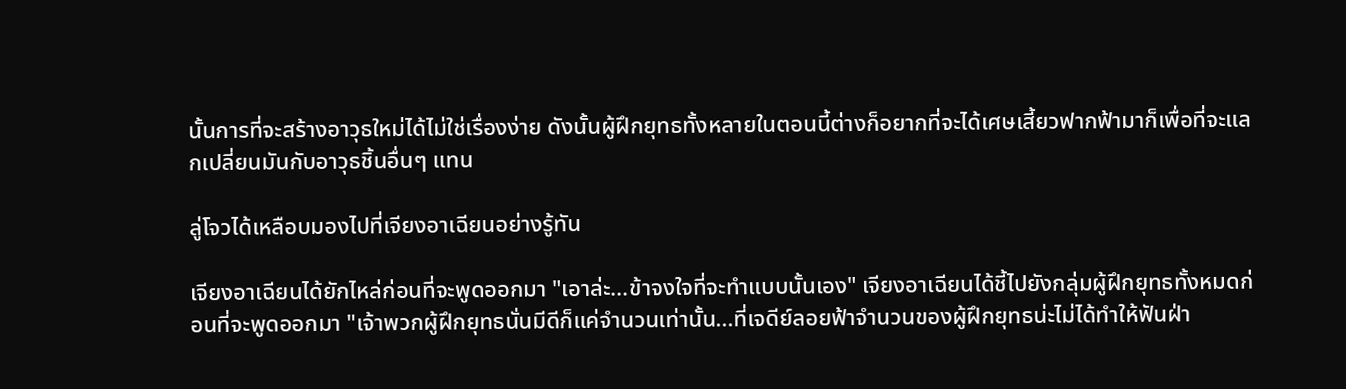นั้นการที่จะสร้างอาวุธใหม่ได้ไม่ใช่เรื่องง่าย ดังนั้นผู้ฝึกยุทธทั้งหลายในตอนนี้ต่างก็อยากที่จะได้เศษเสี้ยวฟากฟ้ามาก็เพื่อที่จะแลกเปลี่ยนมันกับอาวุธชิ้นอื่นๆ แทน

ลู่โจวได้เหลือบมองไปที่เจียงอาเฉียนอย่างรู้ทัน

เจียงอาเฉียนได้ยักไหล่ก่อนที่จะพูดออกมา "เอาล่ะ...ข้าจงใจที่จะทำแบบนั้นเอง" เจียงอาเฉียนได้ชี้ไปยังกลุ่มผู้ฝึกยุทธทั้งหมดก่อนที่จะพูดออกมา "เจ้าพวกผู้ฝึกยุทธนั่นมีดีก็แค่จำนวนเท่านั้น...ที่เจดีย์ลอยฟ้าจำนวนของผู้ฝึกยุทธน่ะไม่ได้ทำให้ฟันฝ่า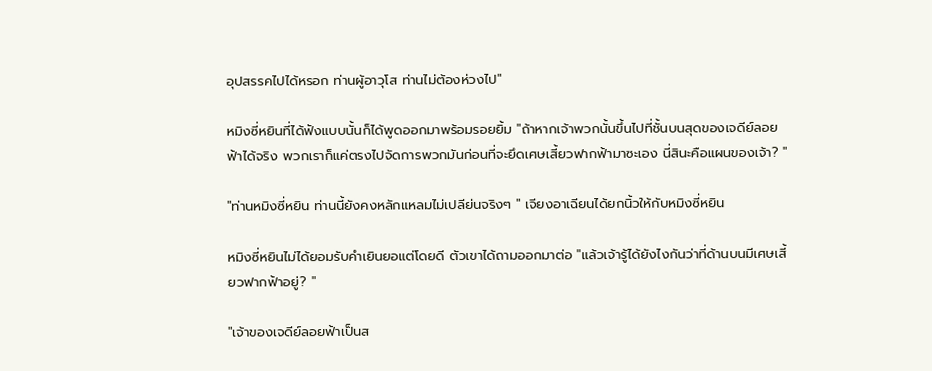อุปสรรคไปได้หรอก ท่านผู้อาวุโส ท่านไม่ต้องห่วงไป"

หมิงซี่หยินที่ได้ฟังแบบนั้นก็ได้พูดออกมาพร้อมรอยยิ้ม "ถ้าหากเจ้าพวกนั้นขึ้นไปที่ชั้นบนสุดของเจดีย์ลอยฟ้าได้จริง พวกเราก็แค่ตรงไปจัดการพวกมันก่อนที่จะยึดเศษเสี้ยวฟากฟ้ามาซะเอง นี่สินะคือแผนของเจ้า? "

"ท่านหมิงซี่หยิน ท่านนี้ยังคงหลักแหลมไม่เปลีย่นจริงๆ " เจียงอาเฉียนได้ยกนิ้วให้กับหมิงซี่หยิน

หมิงซี่หยินไม่ได้ยอมรับคำเยินยอแต่โดยดี ตัวเขาได้ถามออกมาต่อ "แล้วเจ้ารู้ได้ยังไงกันว่าที่ด้านบนมีเศษเสี้ยวฟากฟ้าอยู่? "

"เจ้าของเจดีย์ลอยฟ้าเป็นส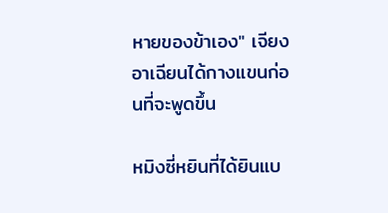หายของข้าเอง" เจียงอาเฉียนได้กางแขนก่อนที่จะพูดขึ้น

หมิงซี่หยินที่ได้ยินแบ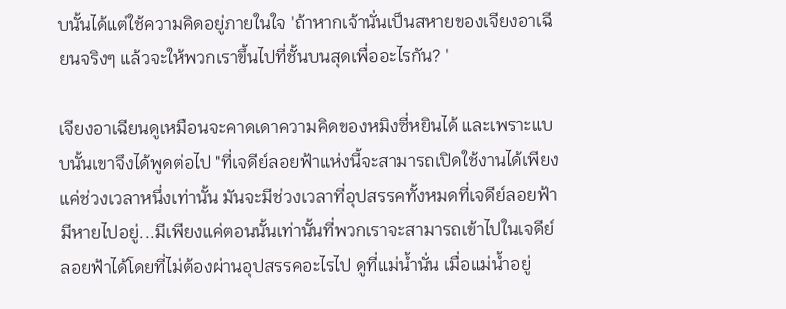บนั้นได้แต่ใช้ความคิดอยู่ภายในใจ 'ถ้าหากเจ้านั่นเป็นสหายของเจียงอาเฉียนจริงๆ แล้วจะให้พวกเราขึ้นไปที่ชั้นบนสุดเพื่ออะไรกัน? '

เจียงอาเฉียนดูเหมือนจะคาดเดาความคิดของหมิงซี่หยินได้ และเพราะแบบนั้นเขาจึงได้พูดต่อไป "ที่เจดีย์ลอยฟ้าแห่งนี้จะสามารถเปิดใช้งานได้เพียงแค่ช่วงเวลาหนึ่งเท่านั้น มันจะมีช่วงเวลาที่อุปสรรคทั้งหมดที่เจดีย์ลอยฟ้ามีหายไปอยู่...มีเพียงแค่ตอนนั้นเท่านั้นที่พวกเราจะสามารถเข้าไปในเจดีย์ลอยฟ้าได้โดยที่ไม่ต้องผ่านอุปสรรคอะไรไป ดูที่แม่น้ำนั่น เมื่อแม่น้ำอยู่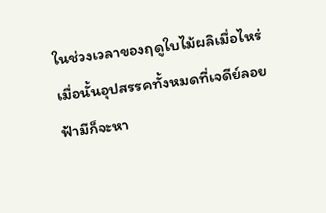ในช่วงเวลาของฤดูใบไม้ผลิเมื่อไหร่ เมื่อนั้นอุปสรรคทั้งหมดที่เจดีย์ลอยฟ้ามีก็จะหา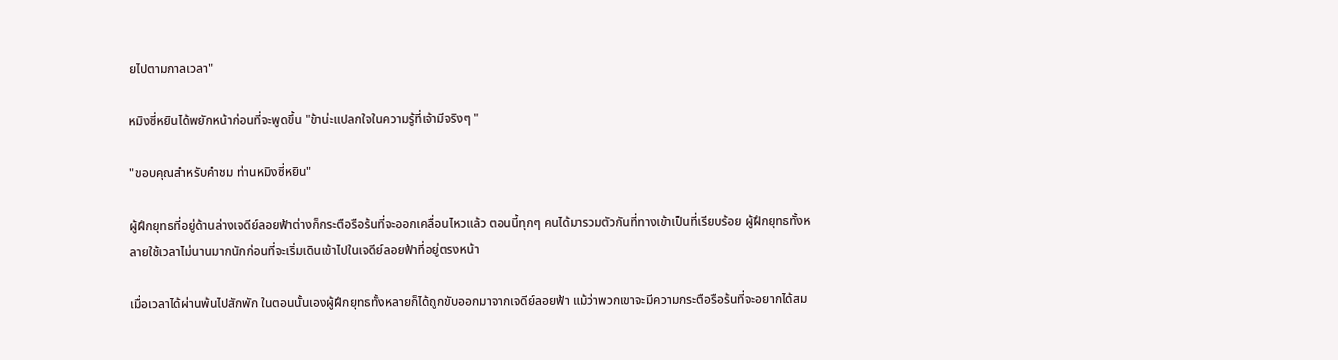ยไปตามกาลเวลา"

หมิงซี่หยินได้พยักหน้าก่อนที่จะพูดขึ้น "ข้าน่ะแปลกใจในความรู้ที่เจ้ามีจริงๆ "

"ขอบคุณสำหรับคำชม ท่านหมิงซี่หยิน"

ผู้ฝึกยุทธที่อยู่ด้านล่างเจดีย์ลอยฟ้าต่างก็กระตือรือร้นที่จะออกเคลื่อนไหวแล้ว ตอนนี้ทุกๆ คนได้มารวมตัวกันที่ทางเข้าเป็นที่เรียบร้อย ผู้ฝึกยุทธทั้งหลายใช้เวลาไม่นานมากนักก่อนที่จะเริ่มเดินเข้าไปในเจดีย์ลอยฟ้าที่อยู่ตรงหน้า

เมื่อเวลาได้ผ่านพ้นไปสักพัก ในตอนนั้นเองผู้ฝึกยุทธทั้งหลายก็ได้ถูกขับออกมาจากเจดีย์ลอยฟ้า แม้ว่าพวกเขาจะมีความกระตือรือร้นที่จะอยากได้สม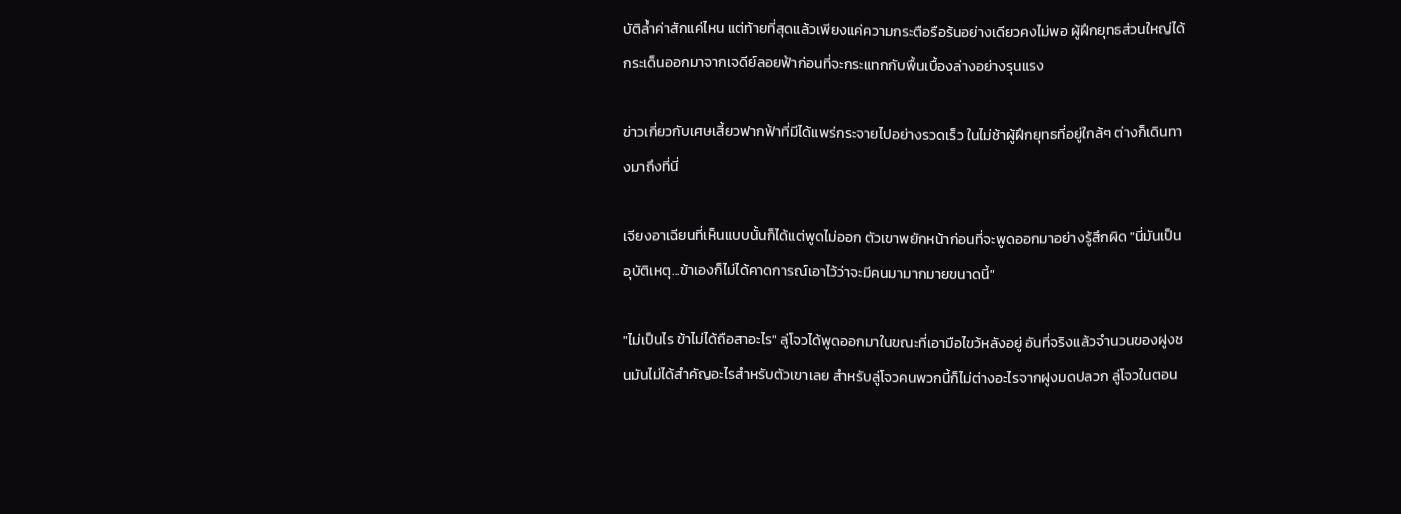บัติล้ำค่าสักแค่ไหน แต่ท้ายที่สุดแล้วเพียงแค่ความกระตือรือร้นอย่างเดียวคงไม่พอ ผู้ฝึกยุทธส่วนใหญ่ได้กระเด็นออกมาจากเจดีย์ลอยฟ้าก่อนที่จะกระแทกกับพื้นเบื้องล่างอย่างรุนแรง

ข่าวเกี่ยวกับเศษเสี้ยวฟากฟ้าที่มีได้แพร่กระจายไปอย่างรวดเร็ว ในไม่ช้าผู้ฝึกยุทธที่อยู่ใกล้ๆ ต่างก็เดินทางมาถึงที่นี่

เจียงอาเฉียนที่เห็นแบบนั้นก็ได้แต่พูดไม่ออก ตัวเขาพยักหน้าก่อนที่จะพูดออกมาอย่างรู้สึกผิด "นี่มันเป็นอุบัติเหตุ...ข้าเองก็ไม่ได้คาดการณ์เอาไว้ว่าจะมีคนมามากมายขนาดนี้"

"ไม่เป็นไร ข้าไม่ได้ถือสาอะไร" ลู่โจวได้พูดออกมาในขณะที่เอามือไขว้หลังอยู่ อันที่จริงแล้วจำนวนของฝูงชนมันไม่ได้สำคัญอะไรสำหรับตัวเขาเลย สำหรับลู่โจวคนพวกนี้ก็ไม่ต่างอะไรจากฝูงมดปลวก ลู่โจวในตอน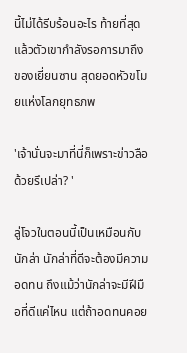นี้ไม่ได้รีบร้อนอะไร ท้ายที่สุดแล้วตัวเขากำลังรอการมาถึงของเยี่ยนซาน สุดยอดหัวขโมยแห่งโลกยุทธภพ

'เจ้านั่นจะมาที่นี่ก็เพราะข่าวลือด้วยรึเปล่า? '

ลู่โจวในตอนนี้เป็นเหมือนกับนักล่า นักล่าที่ดีจะต้องมีความอดทน ถึงแม้ว่านักล่าจะมีฝีมือที่ดีแค่ไหน แต่ถ้าอดทนคอย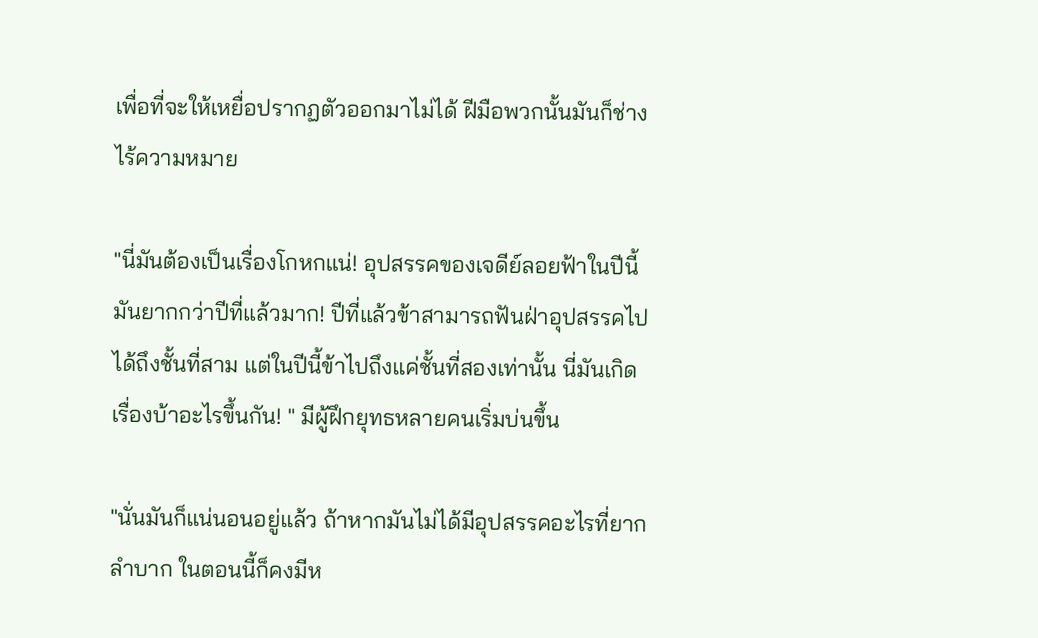เพื่อที่จะให้เหยื่อปรากฏตัวออกมาไม่ได้ ฝีมือพวกนั้นมันก็ช่างไร้ความหมาย

"นี่มันต้องเป็นเรื่องโกหกแน่! อุปสรรคของเจดีย์ลอยฟ้าในปีนี้มันยากกว่าปีที่แล้วมาก! ปีที่แล้วข้าสามารถฟันฝ่าอุปสรรคไปได้ถึงชั้นที่สาม แต่ในปีนี้ข้าไปถึงแค่ชั้นที่สองเท่านั้น นี่มันเกิดเรื่องบ้าอะไรขึ้นกัน! " มีผู้ฝึกยุทธหลายคนเริ่มบ่นขึ้น

"นั่นมันก็แน่นอนอยู่แล้ว ถ้าหากมันไม่ได้มีอุปสรรคอะไรที่ยากลำบาก ในตอนนี้ก็คงมีห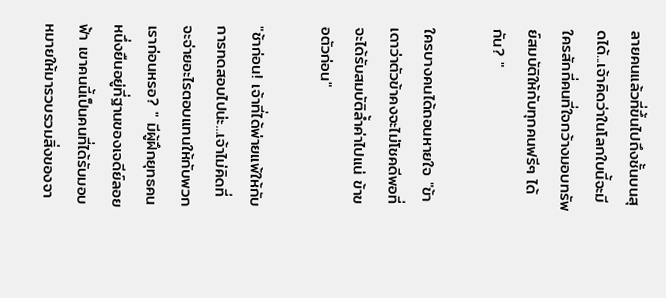ลายคนแล้วที่ขึ้นไปถึงชั้นบนสุดได้...เจ้าคิดว่าในโลกใบนี้จะมีใครสักกี่คนที่ใจกว้างมอบทรัพย์สมบัติให้กับทุกคนฟรีๆ ได้กัน? "

ใครบางคนได้ถอนหายใจ "ข้าเดาว่าตัวข้าคงจะไม่โชคดีพอที่จะได้รับสมบัติล้ำค่าไปแน่ ข้าขอตัวก่อน"

"ช้าก่อน! เจ้าที่ได้พ่ายแพ้ให้กับการทดสอบไปน่ะ...เจ้าไม่คิดที่จะจ่ายอะไรตอบแทนให้กับพวกเราก่อนหรอ? " มีผู้ฝึกยุทธคนหนึ่งยืนอยู่ที่ฐานของเจดีย์ลอยฟ้า เขาคนนี้เป็นคนที่ได้รับมอบหมายให้มารวบรวมสิ่งของจา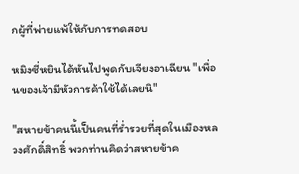กผู้ที่พ่ายแพ้ให้กับการทดสอบ

หมิงซี่หยินได้หันไปพูดกับเจียงอาเฉียน "เพื่อนของเจ้ามีหัวการค้าใช้ได้เลยนิ"

"สหายข้าคนนี้เป็นคนที่ร่ำรวยที่สุดในเมืองหลวงศักดิ์สิทธิ์ พวกท่านคิดว่าสหายข้าค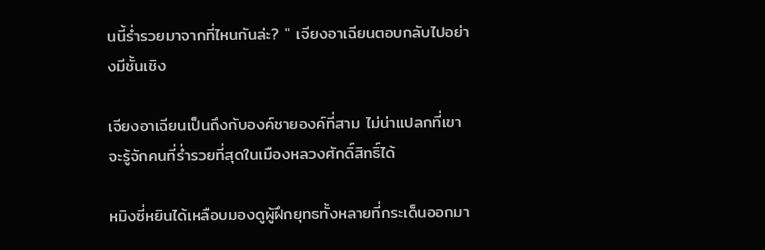นนี้ร่ำรวยมาจากที่ไหนกันล่ะ? " เจียงอาเฉียนตอบกลับไปอย่างมีชั้นเชิง

เจียงอาเฉียนเป็นถึงกับองค์ชายองค์ที่สาม ไม่น่าแปลกที่เขาจะรู้จักคนที่ร่ำรวยที่สุดในเมืองหลวงศักดิ์สิทธิ์ได้

หมิงซี่หยินได้เหลือบมองดูผู้ฝึกยุทธทั้งหลายที่กระเด็นออกมา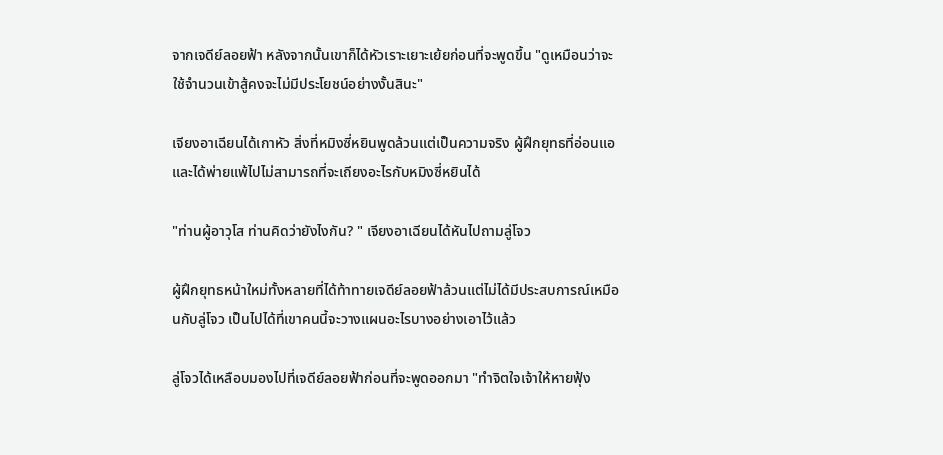จากเจดีย์ลอยฟ้า หลังจากนั้นเขาก็ได้หัวเราะเยาะเย้ยก่อนที่จะพูดขึ้น "ดูเหมือนว่าจะใช้จำนวนเข้าสู้คงจะไม่มีประโยชน์อย่างงั้นสินะ"

เจียงอาเฉียนได้เกาหัว สิ่งที่หมิงซี่หยินพูดล้วนแต่เป็นความจริง ผู้ฝึกยุทธที่อ่อนแอและได้พ่ายแพ้ไปไม่สามารถที่จะเถียงอะไรกับหมิงซี่หยินได้

"ท่านผู้อาวุโส ท่านคิดว่ายังไงกัน? " เจียงอาเฉียนได้หันไปถามลู่โจว

ผู้ฝึกยุทธหน้าใหม่ทั้งหลายที่ได้ท้าทายเจดีย์ลอยฟ้าล้วนแต่ไม่ได้มีประสบการณ์เหมือนกับลู่โจว เป็นไปได้ที่เขาคนนี้จะวางแผนอะไรบางอย่างเอาไว้แล้ว

ลู่โจวได้เหลือบมองไปที่เจดีย์ลอยฟ้าก่อนที่จะพูดออกมา "ทำจิตใจเจ้าให้หายฟุ้ง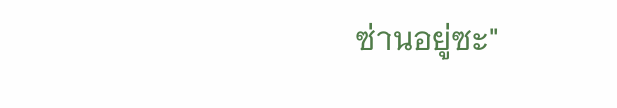ซ่านอยู่ซะ"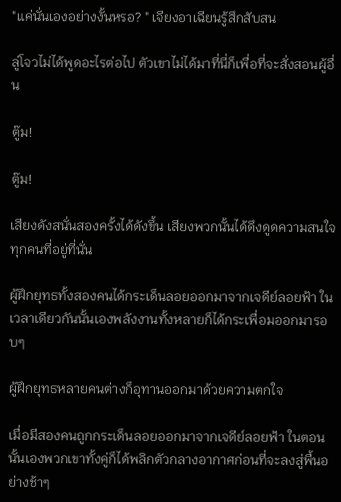"แค่นั่นเองอย่างงั้นหรอ? " เจียงอาเฉียนรู้สึกสับสน

ลู่โจวไม่ได้พูดอะไรต่อไป ตัวเขาไม่ได้มาที่นี่ก็เพื่อที่จะสั่งสอนผู้อื่น

ตู๊ม!

ตู๊ม!

เสียงดังสนั่นสองครั้งได้ดังขึ้น เสียงพวกนั้นได้ดึงดูดความสนใจทุกคนที่อยู่ที่นั่น

ผู้ฝึกยุทธทั้งสองคนได้กระเด็นลอยออกมาจากเจดีย์ลอยฟ้า ในเวลาเดียวกันนั้นเองพลังงานทั้งหลายก็ได้กระเพื่อมออกมารอบๆ

ผู้ฝึกยุทธหลายคนต่างก็อุทานออกมาด้วยความตกใจ

เมื่อมีสองคนถูกกระเด็นลอยออกมาจากเจดีย์ลอยฟ้า ในตอนนั้นเองพวกเขาทั้งคู่ก็ได้พลิกตัวกลางอากาศก่อนที่จะลงสู่พื้นอย่างช้าๆ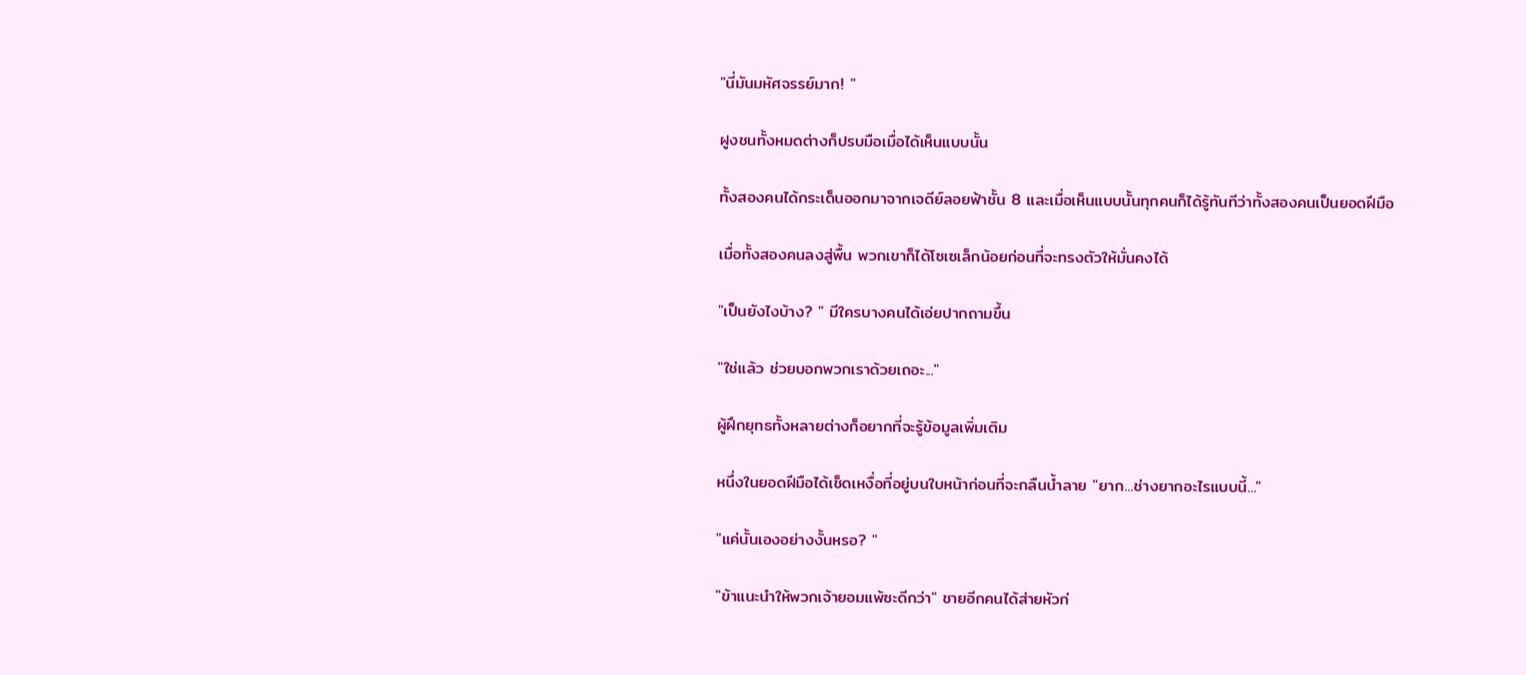"นี่มันมหัศจรรย์มาก! "

ฝูงชนทั้งหมดต่างก็ปรบมือเมื่อได้เห็นแบบนั้น

ทั้งสองคนได้กระเด็นออกมาจากเจดีย์ลอยฟ้าชั้น 8 และเมื่อเห็นแบบนั้นทุกคนก็ได้รู้ทันทีว่าทั้งสองคนเป็นยอดฝีมือ

เมื่อทั้งสองคนลงสู่พื้น พวกเขาก็ได้โซเซเล็กน้อยก่อนที่จะทรงตัวให้มั่นคงได้

"เป็นยังไงบ้าง? " มีใครบางคนได้เอ่ยปากถามขึ้น

"ใช่แล้ว ช่วยบอกพวกเราด้วยเถอะ..."

ผู้ฝึกยุทธทั้งหลายต่างก็อยากที่จะรู้ข้อมูลเพิ่มเติม

หนึ่งในยอดฝีมือได้เช็ดเหงื่อที่อยู่บนใบหน้าก่อนที่จะกลืนน้ำลาย "ยาก...ช่างยากอะไรแบบนี้..."

"แค่นั้นเองอย่างงั้นหรอ? "

"ข้าแนะนำให้พวกเจ้ายอมแพ้ซะดีกว่า" ชายอีกคนได้ส่ายหัวก่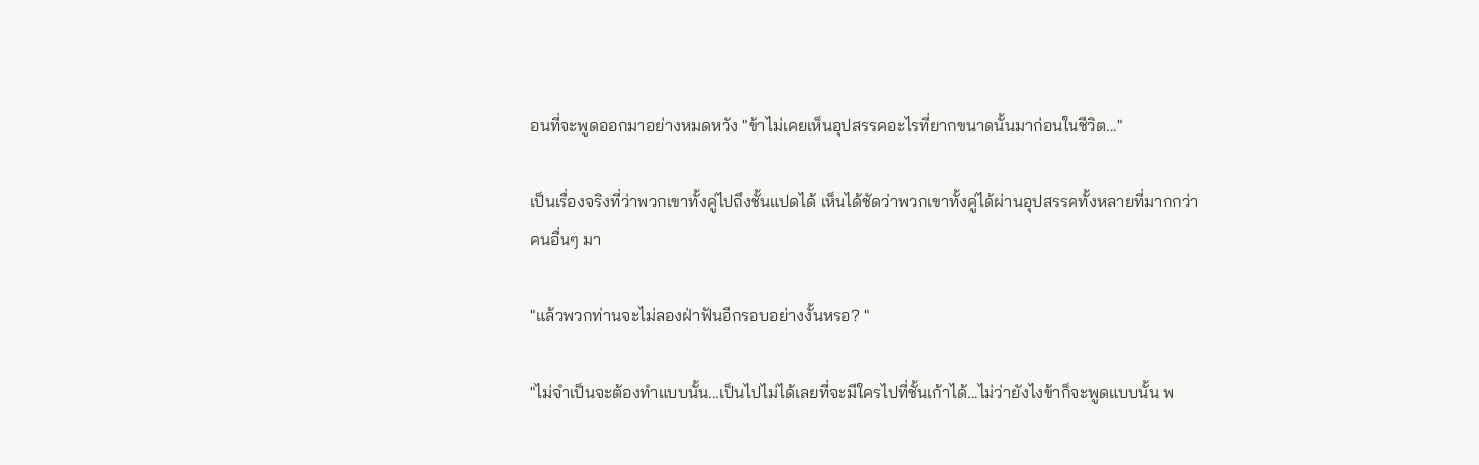อนที่จะพูดออกมาอย่างหมดหวัง "ข้าไม่เคยเห็นอุปสรรคอะไรที่ยากขนาดนั้นมาก่อนในชีวิต..."

เป็นเรื่องจริงที่ว่าพวกเขาทั้งคู่ไปถึงชั้นแปดได้ เห็นได้ชัดว่าพวกเขาทั้งคู่ได้ผ่านอุปสรรคทั้งหลายที่มากกว่าคนอื่นๆ มา

"แล้วพวกท่านจะไม่ลองฝ่าฟันอีกรอบอย่างงั้นหรอ? "

"ไม่จำเป็นจะต้องทำแบบนั้น...เป็นไปไม่ได้เลยที่จะมีใครไปที่ชั้นเก้าได้...ไม่ว่ายังไงข้าก็จะพูดแบบนั้น พ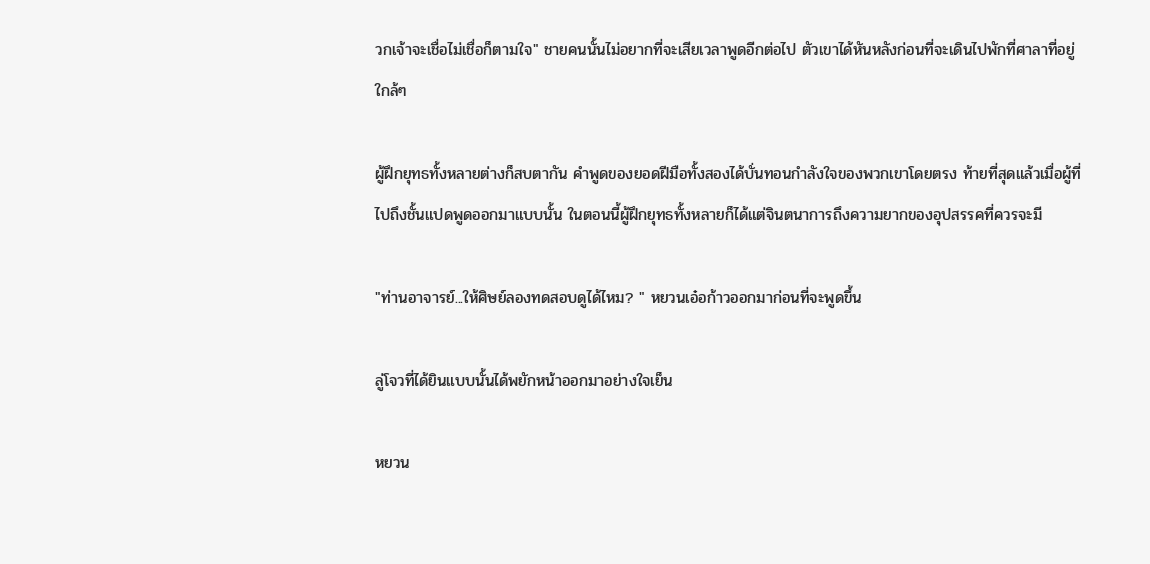วกเจ้าจะเชื่อไม่เชื่อก็ตามใจ" ชายคนนั้นไม่อยากที่จะเสียเวลาพูดอีกต่อไป ตัวเขาได้หันหลังก่อนที่จะเดินไปพักที่ศาลาที่อยู่ใกล้ๆ

ผู้ฝึกยุทธทั้งหลายต่างก็สบตากัน คำพูดของยอดฝีมือทั้งสองได้บั่นทอนกำลังใจของพวกเขาโดยตรง ท้ายที่สุดแล้วเมื่อผู้ที่ไปถึงชั้นแปดพูดออกมาแบบนั้น ในตอนนี้ผู้ฝึกยุทธทั้งหลายก็ได้แต่จินตนาการถึงความยากของอุปสรรคที่ควรจะมี

"ท่านอาจารย์...ให้ศิษย์ลองทดสอบดูได้ไหม? " หยวนเอ๋อก้าวออกมาก่อนที่จะพูดขึ้น

ลู่โจวที่ได้ยินแบบนั้นได้พยักหน้าออกมาอย่างใจเย็น

หยวน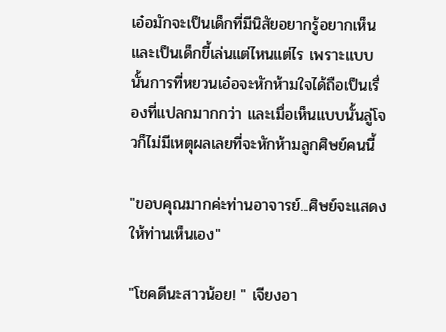เอ๋อมักจะเป็นเด็กที่มีนิสัยอยากรู้อยากเห็นและเป็นเด็กขี้เล่นแต่ไหนแต่ไร เพราะแบบนั้นการที่หยวนเอ๋อจะหักห้ามใจได้ถือเป็นเรื่องที่แปลกมากกว่า และเมื่อเห็นแบบนั้นลู่โจวก็ไม่มีเหตุผลเลยที่จะหักห้ามลูกศิษย์คนนี้

"ขอบคุณมากค่ะท่านอาจารย์...ศิษย์จะแสดงให้ท่านเห็นเอง"

"โชคดีนะสาวน้อย! " เจียงอา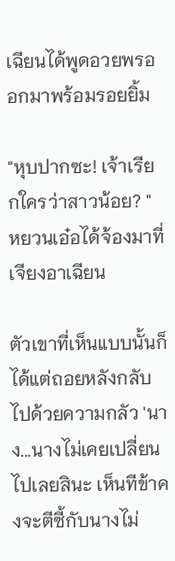เฉียนได้พูดอวยพรออกมาพร้อมรอยยิ้ม

"หุบปากซะ! เจ้าเรียกใครว่าสาวน้อย? " หยวนเอ๋อได้จ้องมาที่เจียงอาเฉียน

ตัวเขาที่เห็นแบบนั้นก็ได้แต่ถอยหลังกลับไปด้วยความกลัว 'นาง...นางไม่เคยเปลี่ยนไปเลยสินะ เห็นทีข้าคงจะตีซี้กับนางไม่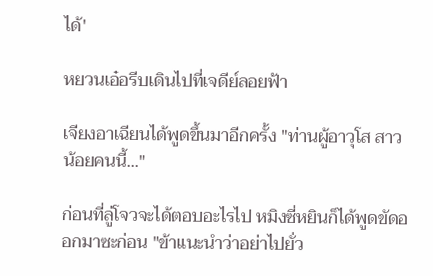ได้'

หยวนเอ๋อรีบเดินไปที่เจดีย์ลอยฟ้า

เจียงอาเฉียนได้พูดขึ้นมาอีกครั้ง "ท่านผู้อาวุโส สาวน้อยคนนี้..."

ก่อนที่ลู่โจวจะได้ตอบอะไรไป หมิงซี่หยินก็ได้พูดขัดออกมาซะก่อน "ข้าแนะนำว่าอย่าไปยั่ว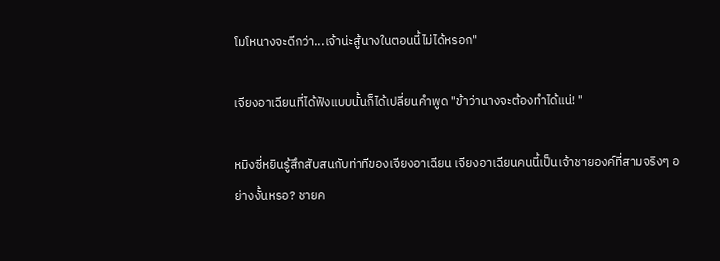โมโหนางจะดีกว่า...เจ้าน่ะสู้นางในตอนนี้ไม่ได้หรอก"

เจียงอาเฉียนที่ได้ฟังแบบนั้นก็ได้เปลี่ยนคำพูด "ข้าว่านางจะต้องทำได้แน่! "

หมิงซี่หยินรู้สึกสับสนกับท่าทีของเจียงอาเฉียน เจียงอาเฉียนคนนี้เป็นเจ้าชายองค์ที่สามจริงๆ อย่างงั้นหรอ? ชายค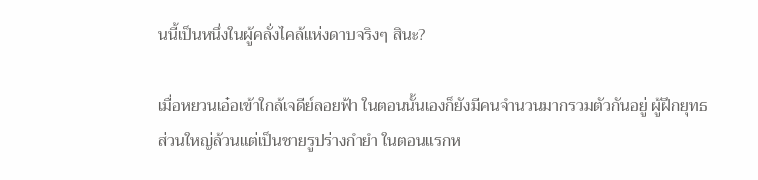นนี้เป็นหนึ่งในผู้คลั่งไคล้แห่งดาบจริงๆ สินะ?

เมื่อหยวนเอ๋อเข้าใกล้เจดีย์ลอยฟ้า ในตอนนั้นเองก็ยังมีคนจำนวนมากรวมตัวกันอยู่ ผู้ฝึกยุทธส่วนใหญ่ล้วนแต่เป็นชายรูปร่างกำยำ ในตอนแรกห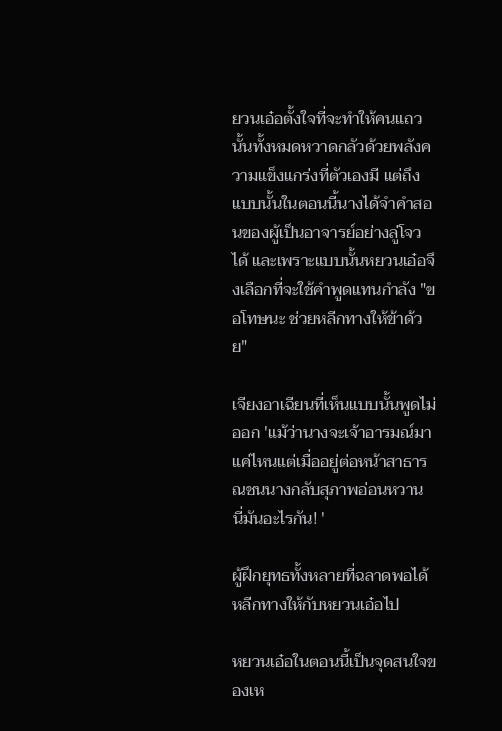ยวนเอ๋อตั้งใจที่จะทำให้คนแถวนั้นทั้งหมดหวาดกลัวด้วยพลังความแข็งแกร่งที่ตัวเองมี แต่ถึงแบบนั้นในตอนนี้นางได้จำคำสอนของผู้เป็นอาจารย์อย่างลู่โจวได้ และเพราะแบบนั้นหยวนเอ๋อจึงเลือกที่จะใช้คำพูดแทนกำลัง "ขอโทษนะ ช่วยหลีกทางให้ข้าด้วย"

เจียงอาเฉียนที่เห็นแบบนั้นพูดไม่ออก 'แม้ว่านางจะเจ้าอารมณ์มาแค่ไหนแต่เมื่ออยู่ต่อหน้าสาธารณชนนางกลับสุภาพอ่อนหวาน นี่มันอะไรกัน! '

ผู้ฝึกยุทธทั้งหลายที่ฉลาดพอได้หลีกทางให้กับหยวนเอ๋อไป

หยวนเอ๋อในตอนนี้เป็นจุดสนใจของเห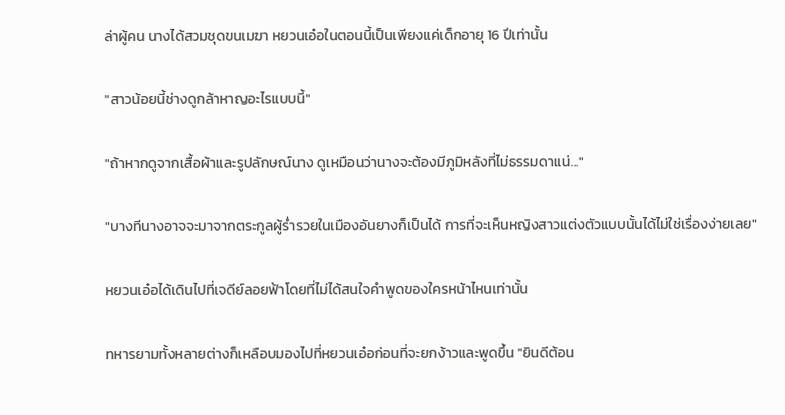ล่าผู้คน นางได้สวมชุดขนเมฆา หยวนเอ๋อในตอนนี้เป็นเพียงแค่เด็กอายุ 16 ปีเท่านั้น

"สาวน้อยนี้ช่างดูกล้าหาญอะไรแบบนี้"

"ถ้าหากดูจากเสื้อผ้าและรูปลักษณ์นาง ดูเหมือนว่านางจะต้องมีภูมิหลังที่ไม่ธรรมดาแน่..."

"บางทีนางอาจจะมาจากตระกูลผู้ร่ำรวยในเมืองอันยางก็เป็นได้ การที่จะเห็นหญิงสาวแต่งตัวแบบนั้นได้ไม่ใช่เรื่องง่ายเลย"

หยวนเอ๋อได้เดินไปที่เจดีย์ลอยฟ้าโดยที่ไม่ได้สนใจคำพูดของใครหน้าไหนเท่านั้น

ทหารยามทั้งหลายต่างก็เหลือบมองไปที่หยวนเอ๋อก่อนที่จะยกง้าวและพูดขึ้น "ยินดีต้อน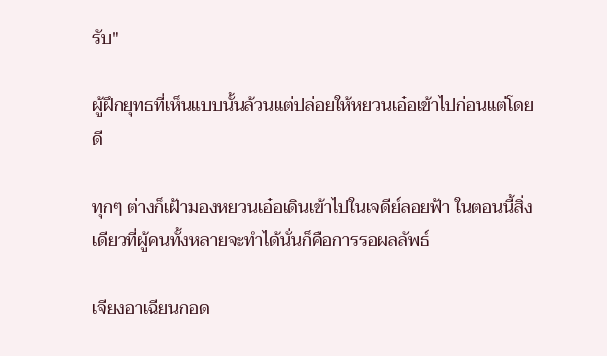รับ"

ผู้ฝึกยุทธที่เห็นแบบนั้นล้วนแต่ปล่อยให้หยวนเอ๋อเข้าไปก่อนแต่โดยดี

ทุกๆ ต่างก็เฝ้ามองหยวนเอ๋อเดินเข้าไปในเจดีย์ลอยฟ้า ในตอนนี้สิ่งเดียวที่ผู้คนทั้งหลายจะทำได้นั่นก็คือการรอผลลัพธ์

เจียงอาเฉียนกอด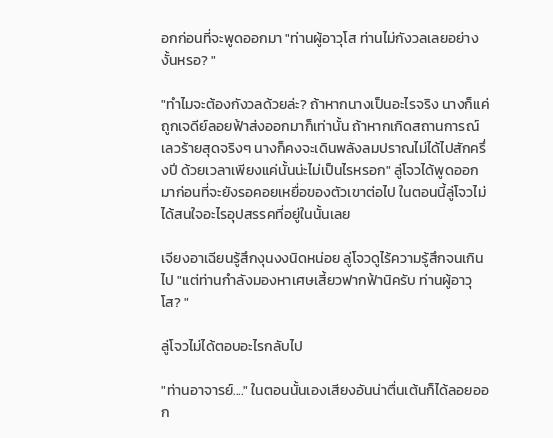อกก่อนที่จะพูดออกมา "ท่านผู้อาวุโส ท่านไม่กังวลเลยอย่างงั้นหรอ? "

"ทำไมจะต้องกังวลด้วยล่ะ? ถ้าหากนางเป็นอะไรจริง นางก็แค่ถูกเจดีย์ลอยฟ้าส่งออกมาก็เท่านั้น ถ้าหากเกิดสถานการณ์เลวร้ายสุดจริงๆ นางก็คงจะเดินพลังลมปราณไม่ได้ไปสักครึ่งปี ด้วยเวลาเพียงแค่นั้นน่ะไม่เป็นไรหรอก" ลู่โจวได้พูดออกมาก่อนที่จะยังรอคอยเหยื่อของตัวเขาต่อไป ในตอนนี้ลู่โจวไม่ได้สนใจอะไรอุปสรรคที่อยู่ในนั้นเลย

เจียงอาเฉียนรู้สึกงุนงงนิดหน่อย ลู่โจวดูไร้ความรู้สึกจนเกินไป "แต่ท่านกำลังมองหาเศษเสี้ยวฟากฟ้านิครับ ท่านผู้อาวุโส? "

ลู่โจวไม่ได้ตอบอะไรกลับไป

"ท่านอาจารย์...." ในตอนนั้นเองเสียงอันน่าตื่นเต้นก็ได้ลอยออก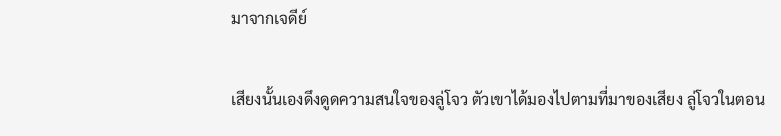มาจากเจดีย์

เสียงนั้นเองดึงดูดความสนใจของลู่โจว ตัวเขาได้มองไปตามที่มาของเสียง ลู่โจวในตอน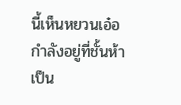นี้เห็นหยวนเอ๋อกำลังอยู่ที่ชั้นห้าเป็น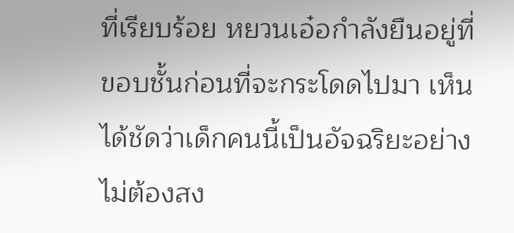ที่เรียบร้อย หยวนเอ๋อกำลังยืนอยู่ที่ขอบชั้นก่อนที่จะกระโดดไปมา เห็นได้ชัดว่าเด็กคนนี้เป็นอัจฉริยะอย่างไม่ต้องสง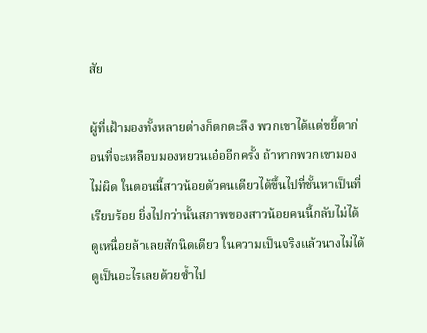สัย

ผู้ที่เฝ้ามองทั้งหลายต่างก็ตกตะลึง พวกเขาได้แต่ขยี้ตาก่อนที่จะเหลือบมองหยวนเอ๋ออีกครั้ง ถ้าหากพวกเขามองไม่ผิด ในตอนนี้สาวน้อยตัวคนเดียวได้ขึ้นไปที่ชั้นหาเป็นที่เรียบร้อย ยิ่งไปกว่านั้นสภาพของสาวน้อยคนนี้กลับไม่ได้ดูเหนื่อยล้าเลยสักนิดเดียว ในความเป็นจริงแล้วนางไม่ได้ดูเป็นอะไรเลยด้วยซ้ำไป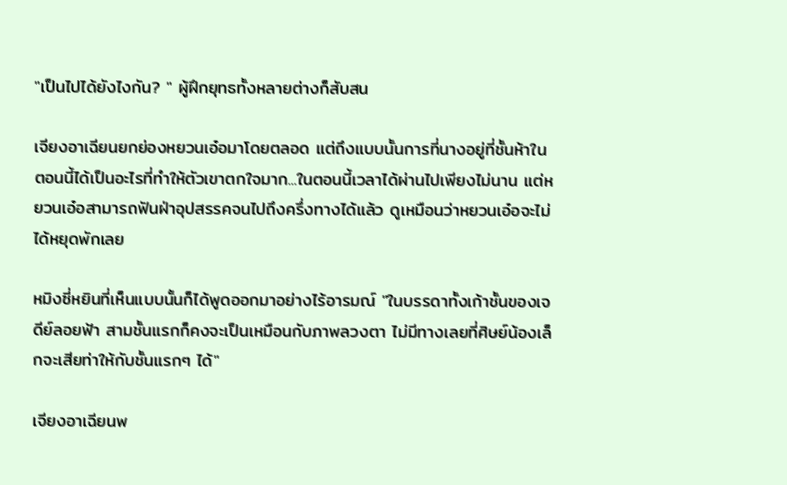"เป็นไปได้ยังไงกัน? " ผู้ฝึกยุทธทั้งหลายต่างก็สับสน

เจียงอาเฉียนยกย่องหยวนเอ๋อมาโดยตลอด แต่ถึงแบบนั้นการที่นางอยู่ที่ชั้นห้าในตอนนี้ได้เป็นอะไรที่ทำให้ตัวเขาตกใจมาก...ในตอนนี้เวลาได้ผ่านไปเพียงไม่นาน แต่หยวนเอ๋อสามารถฟันฝ่าอุปสรรคจนไปถึงครึ่งทางได้แล้ว ดูเหมือนว่าหยวนเอ๋อจะไม่ได้หยุดพักเลย

หมิงซี่หยินที่เห็นแบบนั้นก็ได้พูดออกมาอย่างไร้อารมณ์ "ในบรรดาทั้งเก้าชั้นของเจดีย์ลอยฟ้า สามชั้นแรกก็คงจะเป็นเหมือนกับภาพลวงตา ไม่มีทางเลยที่ศิษย์น้องเล็กจะเสียท่าให้กับชั้นแรกๆ ได้"

เจียงอาเฉียนพ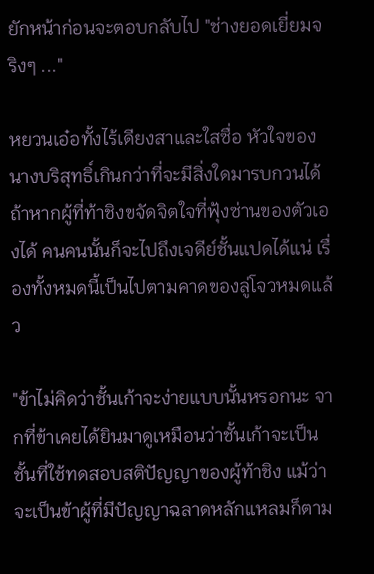ยักหน้าก่อนจะตอบกลับไป "ช่างยอดเยี่ยมจริงๆ ..."

หยวนเอ๋อทั้งไร้เดียงสาและใสซื่อ หัวใจของนางบริสุทธิ์เกินกว่าที่จะมีสิ่งใดมารบกวนได้ ถ้าหากผู้ที่ท้าชิงขจัดจิตใจที่ฟุ้งซ่านของตัวเองได้ คนคนนั้นก็จะไปถึงเจดีย์ชั้นแปดได้แน่ เรื่องทั้งหมดนี้เป็นไปตามคาดของลู่โจวหมดแล้ว

"ข้าไม่คิดว่าชั้นเก้าจะง่ายแบบนั้นหรอกนะ จากที่ข้าเคยได้ยินมาดูเหมือนว่าชั้นเก้าจะเป็นชั้นที่ใช้ทดสอบสติปัญญาของผู้ท้าชิง แม้ว่าจะเป็นข้าผู้ที่มีปัญญาฉลาดหลักแหลมก็ตาม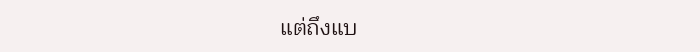แต่ถึงแบ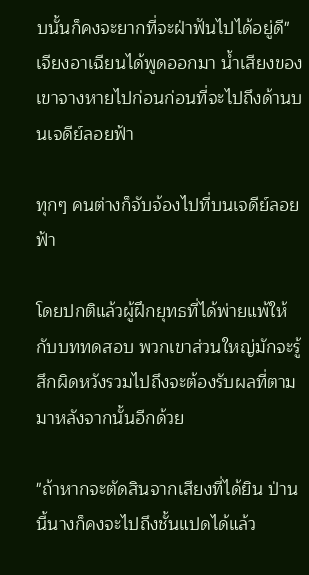บนั้นก็คงจะยากที่จะฝ่าฟันไปได้อยู่ดี" เจียงอาเฉียนได้พูดออกมา น้ำเสียงของเขาจางหายไปก่อนก่อนที่จะไปถึงด้านบนเจดีย์ลอยฟ้า

ทุกๆ คนต่างก็จับจ้องไปที่บนเจดีย์ลอยฟ้า

โดยปกติแล้วผู้ฝึกยุทธที่ได้พ่ายแพ้ให้กับบททดสอบ พวกเขาส่วนใหญ่มักจะรู้สึกผิดหวังรวมไปถึงจะต้องรับผลที่ตามมาหลังจากนั้นอีกด้วย

"ถ้าหากจะตัดสินจากเสียงที่ได้ยิน ป่านนี้นางก็คงจะไปถึงชั้นแปดได้แล้ว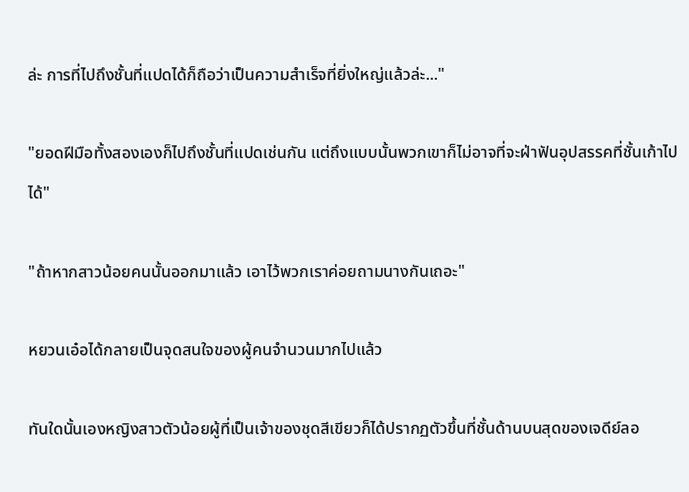ล่ะ การที่ไปถึงชั้นที่แปดได้ก็ถือว่าเป็นความสำเร็จที่ยิ่งใหญ่แล้วล่ะ..."

"ยอดฝีมือทั้งสองเองก็ไปถึงชั้นที่แปดเช่นกัน แต่ถึงแบบนั้นพวกเขาก็ไม่อาจที่จะฝ่าฟันอุปสรรคที่ชั้นเก้าไปได้"

"ถ้าหากสาวน้อยคนนั้นออกมาแล้ว เอาไว้พวกเราค่อยถามนางกันเถอะ"

หยวนเอ๋อได้กลายเป็นจุดสนใจของผู้คนจำนวนมากไปแล้ว

ทันใดนั้นเองหญิงสาวตัวน้อยผู้ที่เป็นเจ้าของชุดสีเขียวก็ได้ปรากฏตัวขึ้นที่ชั้นด้านบนสุดของเจดีย์ลอ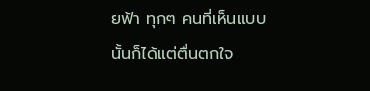ยฟ้า ทุกๆ คนที่เห็นแบบนั้นก็ได้แต่ตื่นตกใจ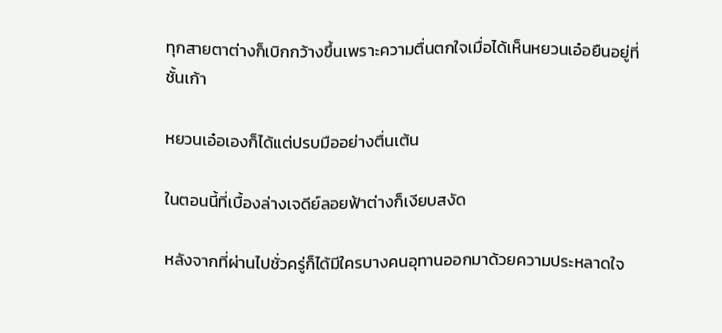ทุกสายตาต่างก็เบิกกว้างขึ้นเพราะความตื่นตกใจเมื่อได้เห็นหยวนเอ๋อยืนอยู่ที่ชั้นเก้า

หยวนเอ๋อเองก็ได้แต่ปรบมืออย่างตื่นเต้น

ในตอนนี้ที่เบื้องล่างเจดีย์ลอยฟ้าต่างก็เงียบสงัด

หลังจากที่ผ่านไปชั่วครู่ก็ได้มีใครบางคนอุทานออกมาด้วยความประหลาดใจ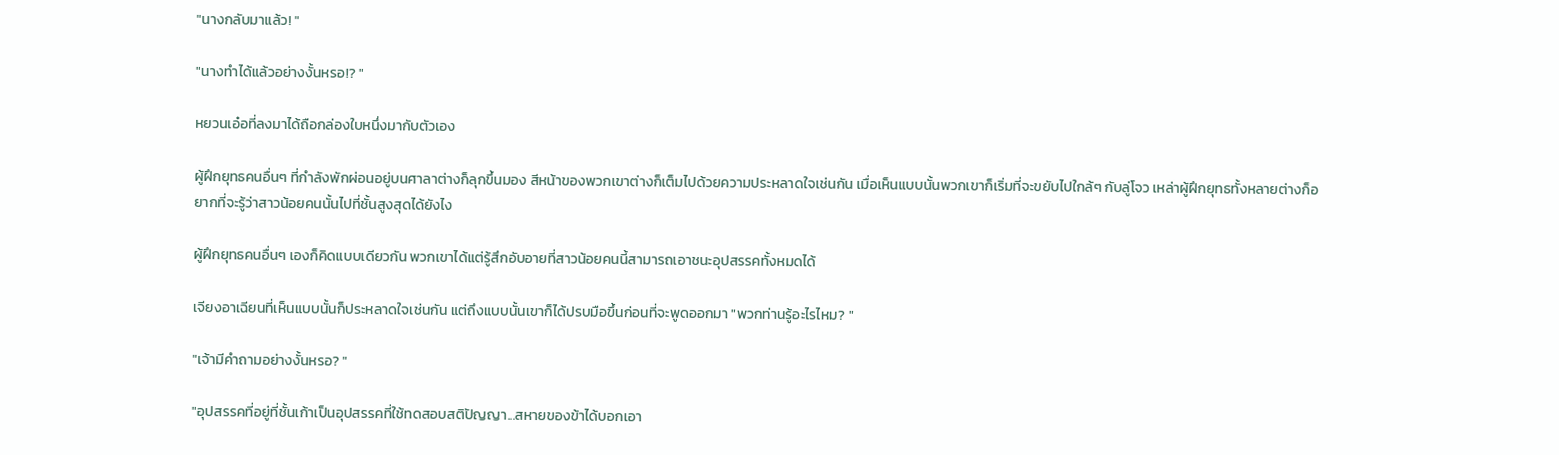"นางกลับมาแล้ว! "

"นางทำได้แล้วอย่างงั้นหรอ!? "

หยวนเอ๋อที่ลงมาได้ถือกล่องใบหนึ่งมากับตัวเอง

ผู้ฝึกยุทธคนอื่นๆ ที่กำลังพักผ่อนอยู่บนศาลาต่างก็ลุกขึ้นมอง สีหน้าของพวกเขาต่างก็เต็มไปด้วยความประหลาดใจเช่นกัน เมื่อเห็นแบบนั้นพวกเขาก็เริ่มที่จะขยับไปใกล้ๆ กับลู่โจว เหล่าผู้ฝึกยุทธทั้งหลายต่างก็อยากที่จะรู้ว่าสาวน้อยคนนั้นไปที่ชั้นสูงสุดได้ยังไง

ผู้ฝึกยุทธคนอื่นๆ เองก็คิดแบบเดียวกัน พวกเขาได้แต่รู้สึกอับอายที่สาวน้อยคนนี้สามารถเอาชนะอุปสรรคทั้งหมดได้

เจียงอาเฉียนที่เห็นแบบนั้นก็ประหลาดใจเช่นกัน แต่ถึงแบบนั้นเขาก็ได้ปรบมือขึ้นก่อนที่จะพูดออกมา "พวกท่านรู้อะไรไหม? "

"เจ้ามีคำถามอย่างงั้นหรอ? "

"อุปสรรคที่อยู่ที่ชั้นเก้าเป็นอุปสรรคที่ใช้ทดสอบสติปัญญา...สหายของข้าได้บอกเอา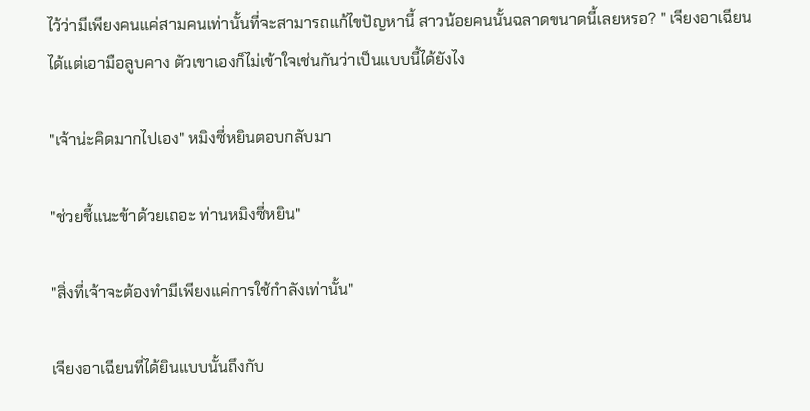ไว้ว่ามีเพียงคนแค่สามคนเท่านั้นที่จะสามารถแก้ไขปัญหานี้ สาวน้อยคนนั้นฉลาดขนาดนี้เลยหรอ? " เจียงอาเฉียนได้แต่เอามือลูบคาง ตัวเขาเองก็ไม่เข้าใจเช่นกันว่าเป็นแบบนี้ได้ยังไง

"เจ้าน่ะคิดมากไปเอง" หมิงซี่หยินตอบกลับมา

"ช่วยชี้แนะข้าด้วยเถอะ ท่านหมิงซี่หยิน"

"สิ่งที่เจ้าจะต้องทำมีเพียงแค่การใช้กำลังเท่านั้น"

เจียงอาเฉียนที่ได้ยินแบบนั้นถึงกับ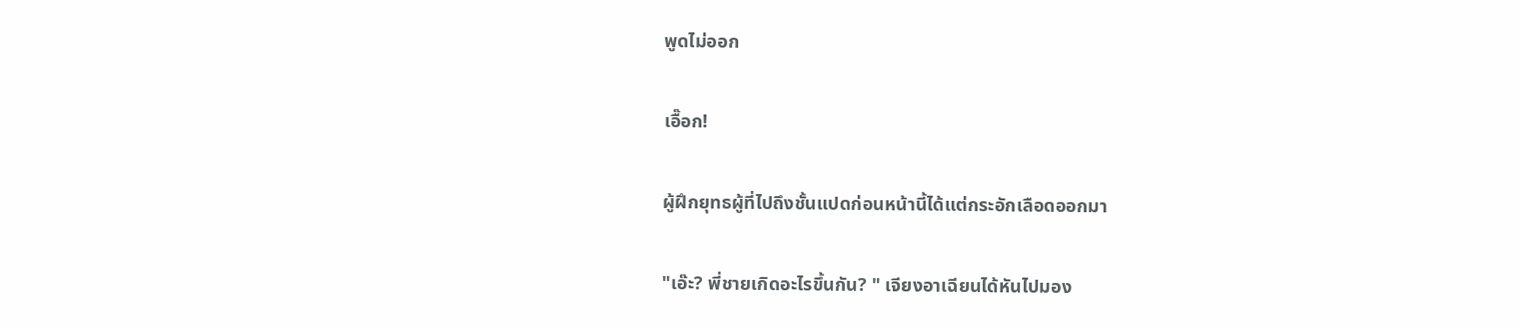พูดไม่ออก

เอื๊อก!

ผู้ฝึกยุทธผู้ที่ไปถึงชั้นแปดก่อนหน้านี้ได้แต่กระอักเลือดออกมา

"เอ๊ะ? พี่ชายเกิดอะไรขึ้นกัน? " เจียงอาเฉียนได้หันไปมอง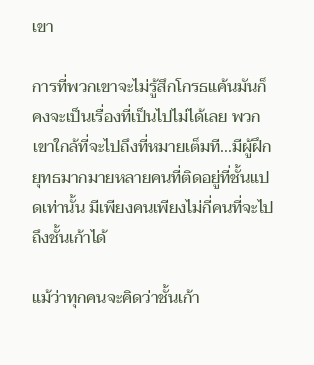เขา

การที่พวกเขาจะไม่รู้สึกโกรธแค้นมันก็คงจะเป็นเรื่องที่เป็นไปไม่ได้เลย พวกเขาใกล้ที่จะไปถึงที่หมายเต็มที...มีผู้ฝึกยุทธมากมายหลายคนที่ติดอยู่ที่ชั้นแปดเท่านั้น มีเพียงคนเพียงไม่กี่คนที่จะไปถึงชั้นเก้าได้

แม้ว่าทุกคนจะคิดว่าชั้นเก้า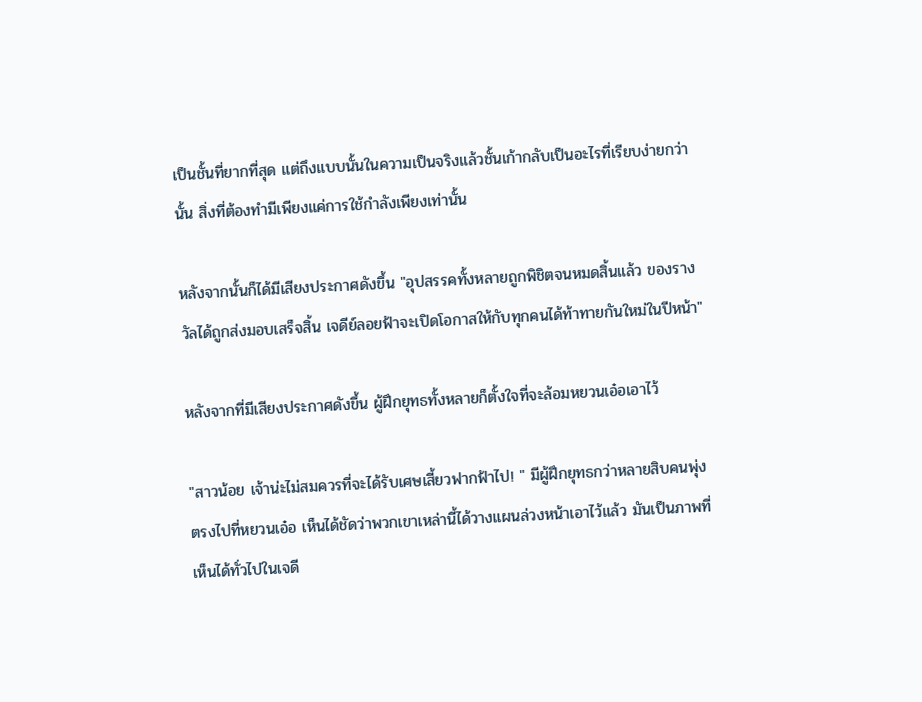เป็นชั้นที่ยากที่สุด แต่ถึงแบบนั้นในความเป็นจริงแล้วชั้นเก้ากลับเป็นอะไรที่เรียบง่ายกว่านั้น สิ่งที่ต้องทำมีเพียงแค่การใช้กำลังเพียงเท่านั้น

หลังจากนั้นก็ได้มีเสียงประกาศดังขึ้น "อุปสรรคทั้งหลายถูกพิชิตจนหมดสิ้นแล้ว ของรางวัลได้ถูกส่งมอบเสร็จสิ้น เจดีย์ลอยฟ้าจะเปิดโอกาสให้กับทุกคนได้ท้าทายกันใหม่ในปีหน้า"

หลังจากที่มีเสียงประกาศดังขึ้น ผู้ฝึกยุทธทั้งหลายก็ตั้งใจที่จะล้อมหยวนเอ๋อเอาไว้

"สาวน้อย เจ้าน่ะไม่สมควรที่จะได้รับเศษเสี้ยวฟากฟ้าไป! " มีผู้ฝึกยุทธกว่าหลายสิบคนพุ่งตรงไปที่หยวนเอ๋อ เห็นได้ชัดว่าพวกเขาเหล่านี้ได้วางแผนล่วงหน้าเอาไว้แล้ว มันเป็นภาพที่เห็นได้ทั่วไปในเจดี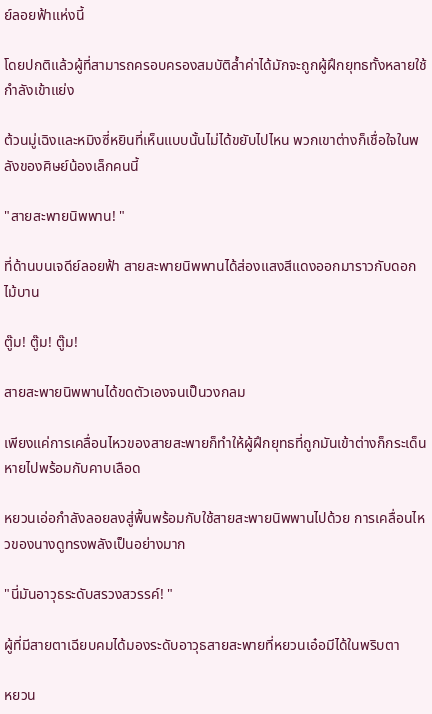ย์ลอยฟ้าแห่งนี้

โดยปกติแล้วผู้ที่สามารถครอบครองสมบัติล้ำค่าได้มักจะถูกผู้ฝึกยุทธทั้งหลายใช้กำลังเข้าแย่ง

ต้วนมู่เฉิงและหมิงซี่หยินที่เห็นแบบนั้นไม่ได้ขยับไปไหน พวกเขาต่างก็เชื่อใจในพลังของศิษย์น้องเล็กคนนี้

"สายสะพายนิพพาน! "

ที่ด้านบนเจดีย์ลอยฟ้า สายสะพายนิพพานได้ส่องแสงสีแดงออกมาราวกับดอกไม้บาน

ตู๊ม! ตู๊ม! ตู๊ม!

สายสะพายนิพพานได้ขดตัวเองจนเป็นวงกลม

เพียงแค่การเคลื่อนไหวของสายสะพายก็ทำให้ผู้ฝึกยุทธที่ถูกมันเข้าต่างก็กระเด็นหายไปพร้อมกับคาบเลือด

หยวนเอ่อกำลังลอยลงสู่พื้นพร้อมกับใช้สายสะพายนิพพานไปด้วย การเคลื่อนไหวของนางดูทรงพลังเป็นอย่างมาก

"นี่มันอาวุธระดับสรวงสวรรค์! "

ผู้ที่มีสายตาเฉียบคมได้มองระดับอาวุธสายสะพายที่หยวนเอ๋อมีได้ในพริบตา

หยวน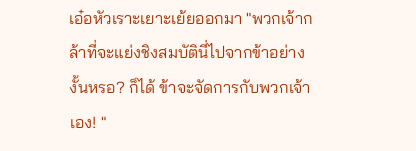เอ๋อหัวเราะเยาะเย้ยออกมา "พวกเจ้ากล้าที่จะแย่งชิงสมบัตินี่ไปจากข้าอย่างงั้นหรอ? ก็ได้ ข้าจะจัดการกับพวกเจ้าเอง! "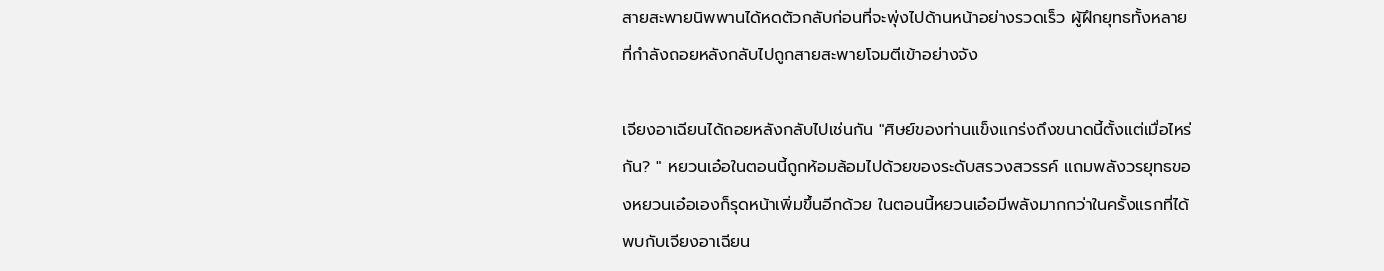สายสะพายนิพพานได้หดตัวกลับก่อนที่จะพุ่งไปด้านหน้าอย่างรวดเร็ว ผู้ฝึกยุทธทั้งหลายที่กำลังถอยหลังกลับไปถูกสายสะพายโจมตีเข้าอย่างจัง

เจียงอาเฉียนได้ถอยหลังกลับไปเช่นกัน "ศิษย์ของท่านแข็งแกร่งถึงขนาดนี้ตั้งแต่เมื่อไหร่กัน? " หยวนเอ๋อในตอนนี้ถูกห้อมล้อมไปด้วยของระดับสรวงสวรรค์ แถมพลังวรยุทธของหยวนเอ๋อเองก็รุดหน้าเพิ่มขึ้นอีกด้วย ในตอนนี้หยวนเอ๋อมีพลังมากกว่าในครั้งแรกที่ได้พบกับเจียงอาเฉียน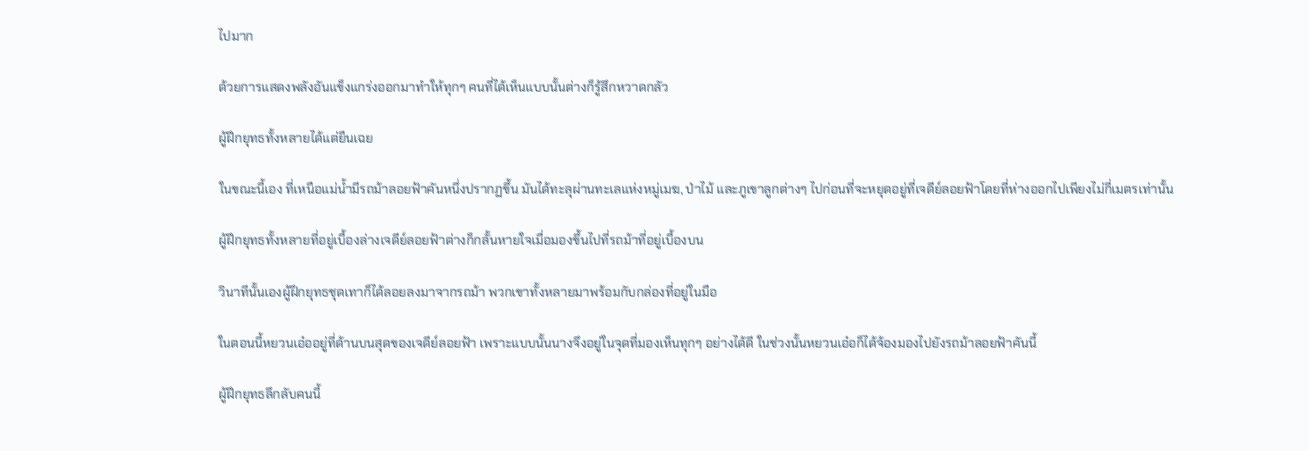ไปมาก

ด้วยการแสดงพลังอันแข็งแกร่งออกมาทำให้ทุกๆ คนที่ได้เห็นแบบนั้นต่างก็รู้สึกหวาดกลัว

ผู้ฝึกยุทธทั้งหลายได้แต่ยืนเฉย

ในขณะนี้เอง ที่เหนือแม่น้ำมีรถม้าลอยฟ้าคันหนึ่งปรากฏขึ้น มันได้ทะลุผ่านทะเลแห่งหมู่เมฆ, ป่าไม้ และภูเขาลูกต่างๆ ไปก่อนที่จะหยุดอยู่ที่เจดีย์ลอยฟ้าโดยที่ห่างออกไปเพียงไม่กี่เมตรเท่านั้น

ผู้ฝึกยุทธทั้งหลายที่อยู่เบื้องล่างเจดีย์ลอยฟ้าต่างก็กลั้นหายใจเมื่อมองขึ้นไปที่รถม้าที่อยู่เบื้องบน

วินาทีนั้นเองผู้ฝึกยุทธชุดเทาก็ได้ลอยลงมาจากรถม้า พวกเขาทั้งหลายมาพร้อมกับกล่องที่อยู่ในมือ

ในตอนนี้หยวนเอ๋ออยู่ที่ด้านบนสุดของเจดีย์ลอยฟ้า เพราะแบบนั้นนางจึงอยู่ในจุดที่มองเห็นทุกๆ อย่างได้ดี ในช่วงนั้นหยวนเอ๋อก็ได้จ้องมองไปยังรถม้าลอยฟ้าคันนี้

ผู้ฝึกยุทธลึกลับคนนี้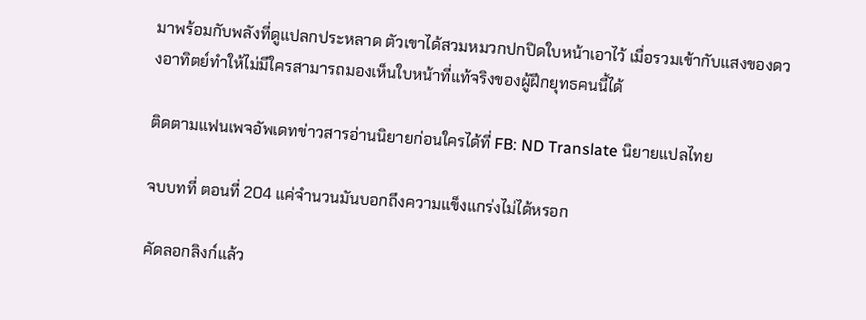มาพร้อมกับพลังที่ดูแปลกประหลาด ตัวเขาได้สวมหมวกปกปิดใบหน้าเอาไว้ เมื่อรวมเข้ากับแสงของดวงอาทิตย์ทำให้ไม่มีใครสามารถมองเห็นใบหน้าที่แท้จริงของผู้ฝึกยุทธคนนี้ได้

ติดตามแฟนเพจอัพเดทข่าวสารอ่านนิยายก่อนใครได้ที่ FB: ND Translate นิยายแปลไทย

จบบทที่ ตอนที่ 204 แค่จำนวนมันบอกถึงความแข็งแกร่งไม่ได้หรอก

คัดลอกลิงก์แล้ว